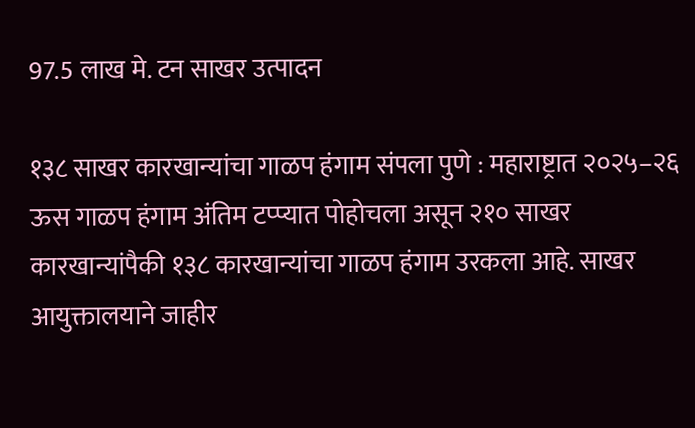97.5 लाख मे. टन साखर उत्पादन

१३८ साखर कारखान्यांचा गाळप हंगाम संपला पुणे : महाराष्ट्रात २०२५–२६ ऊस गाळप हंगाम अंतिम टप्प्यात पोहोचला असून २१० साखर कारखान्यांपैकी १३८ कारखान्यांचा गाळप हंगाम उरकला आहे. साखर आयुक्तालयाने जाहीर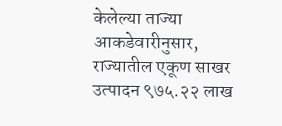केलेल्या ताज्या आकडेवारीनुसार, राज्यातील एकूण साखर उत्पादन ९७५.२२ लाख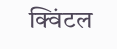क्विंटल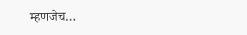म्हणजेच…